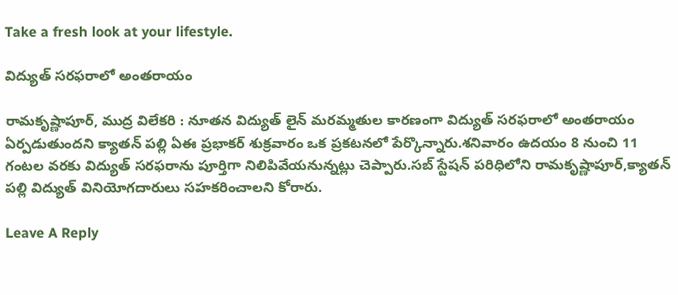Take a fresh look at your lifestyle.

విద్యుత్ సరఫరాలో అంతరాయం

రామకృష్ణాపూర్, ముద్ర విలేకరి : నూతన విద్యుత్ లైన్ మరమ్మతుల కారణంగా విద్యుత్ సరఫరాలో అంతరాయం ఏర్పడుతుందని క్యాతన్ పల్లి ఏఈ ప్రభాకర్ శుక్రవారం ఒక ప్రకటనలో పేర్కొన్నారు.శనివారం ఉదయం 8 నుంచి 11 గంటల వరకు విద్యుత్ సరఫరాను పూర్తిగా నిలిపివేయనున్నట్లు చెప్పారు.సబ్ స్టేషన్ పరిధిలోని రామకృష్ణాపూర్,క్యాతన్ పల్లి విద్యుత్ వినియోగదారులు సహకరించాలని కోరారు.

Leave A Reply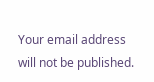Your email address will not be published.